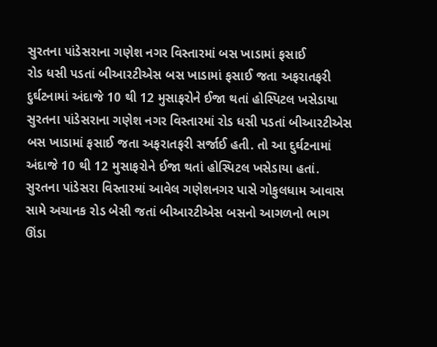સુરતના પાંડેસરાના ગણેશ નગર વિસ્તારમાં બસ ખાડામાં ફસાઈ
રોડ ધસી પડતાં બીઆરટીએસ બસ ખાડામાં ફસાઈ જતા અફરાતફરી
દુર્ઘટનામાં અંદાજે 10 થી 12 મુસાફરોને ઈજા થતાં હોસ્પિટલ ખસેડાયા
સુરતના પાંડેસરાના ગણેશ નગર વિસ્તારમાં રોડ ધસી પડતાં બીઆરટીએસ બસ ખાડામાં ફસાઈ જતા અફરાતફરી સર્જાઈ હતી. તો આ દુર્ઘટનામાં અંદાજે 10 થી 12 મુસાફરોને ઈજા થતાં હોસ્પિટલ ખસેડાયા હતાં.
સુરતના પાંડેસરા વિસ્તારમાં આવેલ ગણેશનગર પાસે ગોકુલધામ આવાસ સામે અચાનક રોડ બેસી જતાં બીઆરટીએસ બસનો આગળનો ભાગ ઊંડા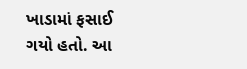ખાડામાં ફસાઈ ગયો હતો. આ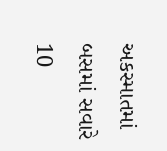અકસ્માતમાં બસમાં સવારે 10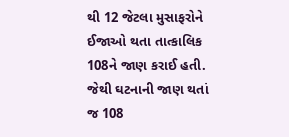થી 12 જેટલા મુસાફરોને ઈજાઓ થતા તાત્કાલિક 108ને જાણ કરાઈ હતી. જેથી ઘટનાની જાણ થતાં જ 108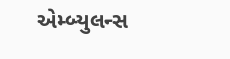એમ્બ્યુલન્સ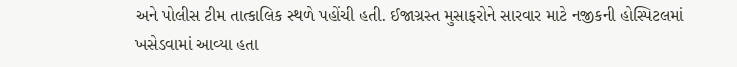અને પોલીસ ટીમ તાત્કાલિક સ્થળે પહોંચી હતી. ઈજાગ્રસ્ત મુસાફરોને સારવાર માટે નજીકની હોસ્પિટલમાં ખસેડવામાં આવ્યા હતા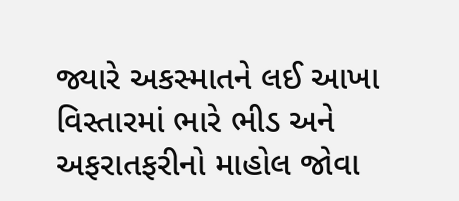જ્યારે અકસ્માતને લઈ આખા વિસ્તારમાં ભારે ભીડ અને અફરાતફરીનો માહોલ જોવા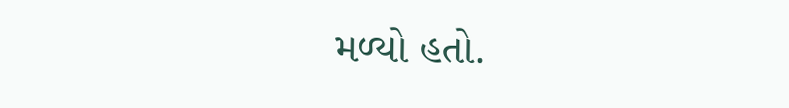મળ્યો હતો.